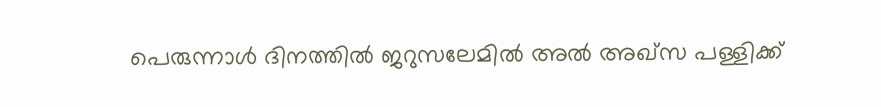പെരുന്നാൾ ദിനത്തിൽ ജറുസലേമിൽ അൽ അഖ്സ പള്ളിക്ക്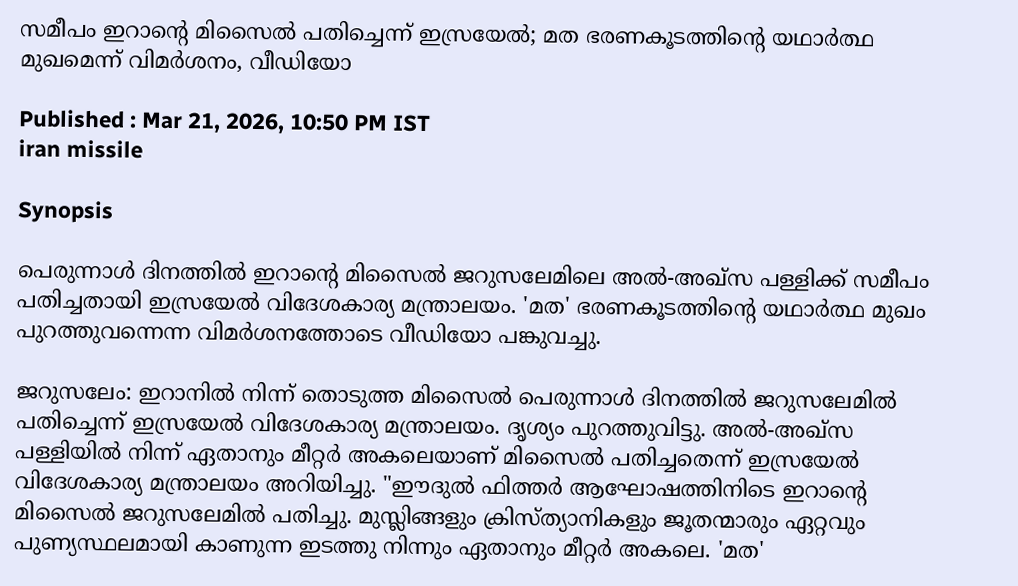സമീപം ഇറാന്‍റെ മിസൈൽ പതിച്ചെന്ന് ഇസ്രയേൽ; മത ഭരണകൂടത്തിന്റെ യഥാർത്ഥ മുഖമെന്ന് വിമർശനം, വീഡിയോ

Published : Mar 21, 2026, 10:50 PM IST
iran missile

Synopsis

പെരുന്നാൾ ദിനത്തിൽ ഇറാന്‍റെ മിസൈൽ ജറുസലേമിലെ അൽ-അഖ്‌സ പള്ളിക്ക് സമീപം പതിച്ചതായി ഇസ്രയേൽ വിദേശകാര്യ മന്ത്രാലയം. 'മത' ഭരണകൂടത്തിന്റെ യഥാർത്ഥ മുഖം പുറത്തുവന്നെന്ന വിമർശനത്തോടെ വീഡിയോ പങ്കുവച്ചു.

ജറുസലേം: ഇറാനിൽ നിന്ന് തൊടുത്ത മിസൈൽ പെരുന്നാൾ ദിനത്തിൽ ജറുസലേമിൽ പതിച്ചെന്ന് ഇസ്രയേൽ വിദേശകാര്യ മന്ത്രാലയം. ദൃശ്യം പുറത്തുവിട്ടു. അൽ-അഖ്‌സ പള്ളിയിൽ നിന്ന് ഏതാനും മീറ്റർ അകലെയാണ് മിസൈൽ പതിച്ചതെന്ന് ഇസ്രയേൽ വിദേശകാര്യ മന്ത്രാലയം അറിയിച്ചു. "ഈദുൽ ഫിത്തർ ആഘോഷത്തിനിടെ ഇറാന്‍റെ മിസൈൽ ജറുസലേമിൽ പതിച്ചു. മുസ്ലിങ്ങളും ക്രിസ്ത്യാനികളും ജൂതന്മാരും ഏറ്റവും പുണ്യസ്ഥലമായി കാണുന്ന ഇടത്തു നിന്നും ഏതാനും മീറ്റർ അകലെ. 'മത'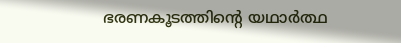ഭരണകൂടത്തിന്റെ യഥാർത്ഥ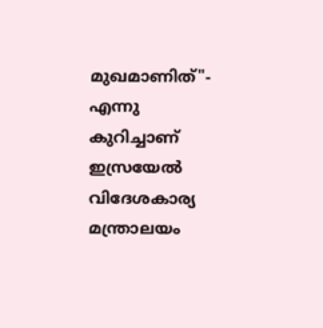മുഖമാണിത്"- എന്നു കുറിച്ചാണ് ഇസ്രയേൽ വിദേശകാര്യ മന്ത്രാലയം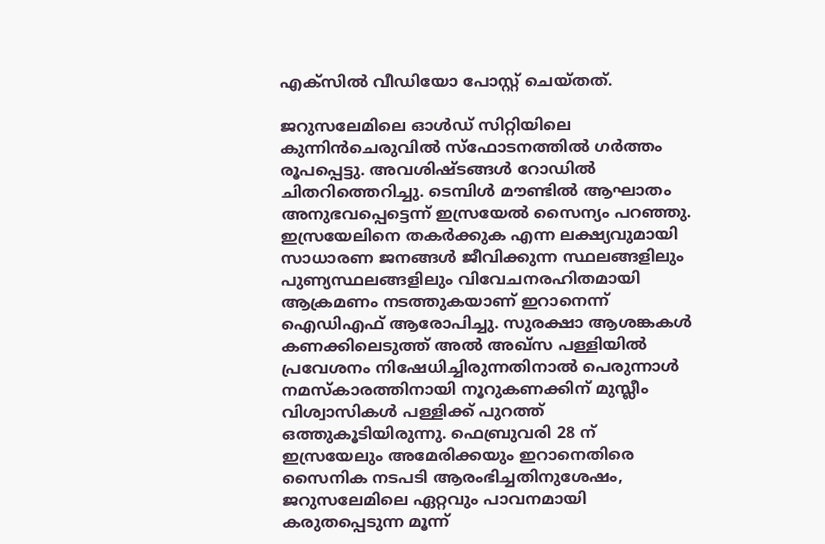എക്‌സിൽ വീഡിയോ പോസ്റ്റ് ചെയ്തത്.

ജറുസലേമിലെ ഓൾഡ് സിറ്റിയിലെ കുന്നിൻചെരുവിൽ സ്ഫോടനത്തിൽ ഗർത്തം രൂപപ്പെട്ടു. അവശിഷ്ടങ്ങൾ റോഡിൽ ചിതറിത്തെറിച്ചു. ടെമ്പിൾ മൗണ്ടിൽ ആഘാതം അനുഭവപ്പെട്ടെന്ന് ഇസ്രയേൽ സൈന്യം പറഞ്ഞു. ഇസ്രയേലിനെ തകർക്കുക എന്ന ലക്ഷ്യവുമായി സാധാരണ ജനങ്ങൾ ജീവിക്കുന്ന സ്ഥലങ്ങളിലും പുണ്യസ്ഥലങ്ങളിലും വിവേചനരഹിതമായി ആക്രമണം നടത്തുകയാണ് ഇറാനെന്ന് ഐഡിഎഫ് ആരോപിച്ചു. സുരക്ഷാ ആശങ്കകൾ കണക്കിലെടുത്ത് അൽ അഖ്സ പള്ളിയിൽ പ്രവേശനം നിഷേധിച്ചിരുന്നതിനാൽ പെരുന്നാൾ നമസ്കാരത്തിനായി നൂറുകണക്കിന് മുസ്ലീം വിശ്വാസികൾ പള്ളിക്ക് പുറത്ത് ഒത്തുകൂടിയിരുന്നു. ഫെബ്രുവരി 28 ന് ഇസ്രയേലും അമേരിക്കയും ഇറാനെതിരെ സൈനിക നടപടി ആരംഭിച്ചതിനുശേഷം, ജറുസലേമിലെ ഏറ്റവും പാവനമായി കരുതപ്പെടുന്ന മൂന്ന്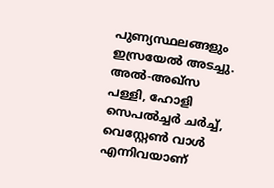പുണ്യസ്ഥലങ്ങളും ഇസ്രയേൽ അടച്ചു. അൽ-അഖ്‌സ പള്ളി, ഹോളി സെപൽച്ചർ ചർച്ച്, വെസ്റ്റേണ്‍ വാൾ എന്നിവയാണ്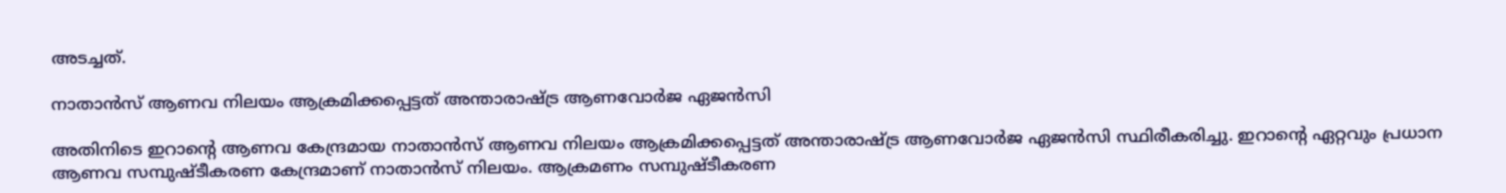അടച്ചത്.

നാതാൻസ് ആണവ നിലയം ആക്രമിക്കപ്പെട്ടത് അന്താരാഷ്ട്ര ആണവോർജ ഏജൻസി

അതിനിടെ ഇറാന്‍റെ ആണവ കേന്ദ്രമായ നാതാൻസ് ആണവ നിലയം ആക്രമിക്കപ്പെട്ടത് അന്താരാഷ്ട്ര ആണവോർജ ഏജൻസി സ്ഥിരീകരിച്ചു. ഇറാന്റെ ഏറ്റവും പ്രധാന ആണവ സമ്പുഷ്ടീകരണ കേന്ദ്രമാണ് നാതാൻസ് നിലയം. ആക്രമണം സമ്പുഷ്ടീകരണ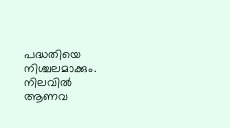പദ്ധതിയെ നിശ്ചലമാക്കും. നിലവിൽ ആണവ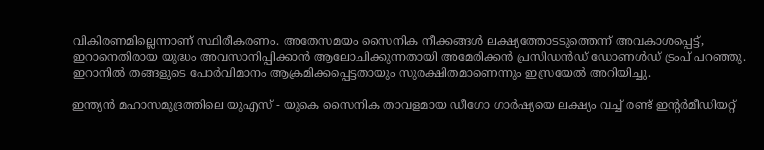വികിരണമില്ലെന്നാണ് സ്ഥിരീകരണം. അതേസമയം സൈനിക നീക്കങ്ങൾ ലക്ഷ്യത്തോടടുത്തെന്ന് അവകാശപ്പെട്ട്, ഇറാനെതിരായ യുദ്ധം അവസാനിപ്പിക്കാൻ ആലോചിക്കുന്നതായി അമേരിക്കൻ പ്രസിഡൻഡ് ഡോണൾഡ് ട്രംപ് പറഞ്ഞു. ഇറാനിൽ തങ്ങളുടെ പോർവിമാനം ആക്രമിക്കപ്പെട്ടതായും സുരക്ഷിതമാണെന്നും ഇസ്രയേൽ അറിയിച്ചു.

ഇന്ത്യൻ മഹാസമുദ്രത്തിലെ യുഎസ് - യുകെ സൈനിക താവളമായ ഡീഗോ ഗാർഷ്യയെ ലക്ഷ്യം വച്ച് രണ്ട് ഇന്റർമീഡിയറ്റ്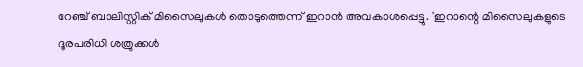റേഞ്ച് ബാലിസ്റ്റിക് മിസൈലുകൾ തൊടുത്തെന്ന് ഇറാൻ അവകാശപ്പെട്ടു. 'ഇറാന്റെ മിസൈലുകളുടെ ദൂരപരിധി ശത്രുക്കൾ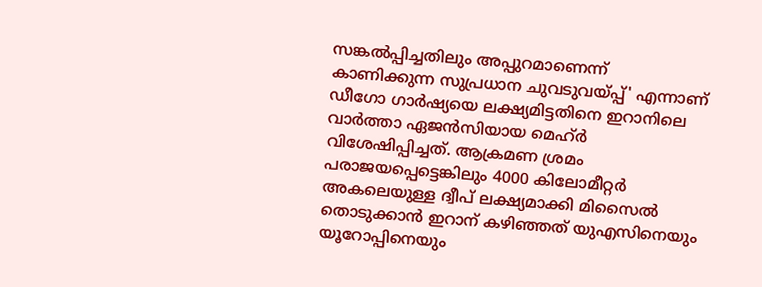സങ്കൽപ്പിച്ചതിലും അപ്പുറമാണെന്ന് കാണിക്കുന്ന സുപ്രധാന ചുവടുവയ്പ്പ്' എന്നാണ് ഡീഗോ ഗാർഷ്യയെ ലക്ഷ്യമിട്ടതിനെ ഇറാനിലെ വാർത്താ ഏജൻസിയായ മെഹ്ർ വിശേഷിപ്പിച്ചത്. ആക്രമണ ശ്രമം പരാജയപ്പെട്ടെങ്കിലും 4000 കിലോമീറ്റർ അകലെയുള്ള ദ്വീപ് ലക്ഷ്യമാക്കി മിസൈൽ തൊടുക്കാൻ ഇറാന് കഴിഞ്ഞത് യുഎസിനെയും യൂറോപ്പിനെയും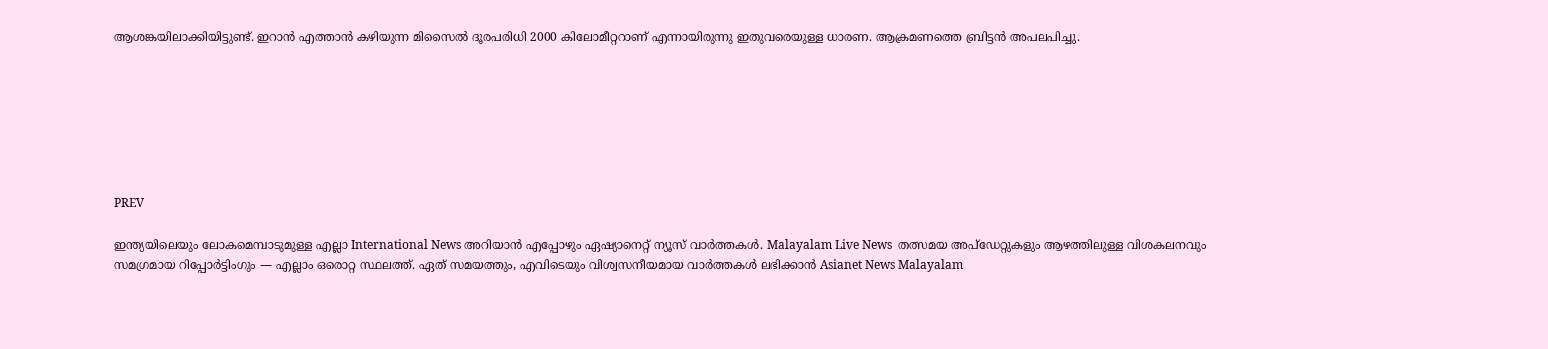ആശങ്കയിലാക്കിയിട്ടുണ്ട്. ഇറാൻ എത്താൻ കഴിയുന്ന മിസൈൽ ദൂരപരിധി 2000 കിലോമീറ്ററാണ് എന്നായിരുന്നു ഇതുവരെയുള്ള ധാരണ. ആക്രമണത്തെ ബ്രിട്ടൻ അപലപിച്ചു.







PREV

ഇന്ത്യയിലെയും ലോകമെമ്പാടുമുള്ള എല്ലാ International News അറിയാൻ എപ്പോഴും ഏഷ്യാനെറ്റ് ന്യൂസ് വാർത്തകൾ. Malayalam Live News  തത്സമയ അപ്‌ഡേറ്റുകളും ആഴത്തിലുള്ള വിശകലനവും സമഗ്രമായ റിപ്പോർട്ടിംഗും — എല്ലാം ഒരൊറ്റ സ്ഥലത്ത്. ഏത് സമയത്തും, എവിടെയും വിശ്വസനീയമായ വാർത്തകൾ ലഭിക്കാൻ Asianet News Malayalam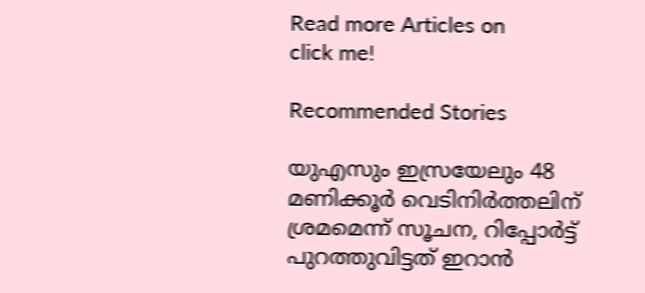Read more Articles on
click me!

Recommended Stories

യുഎസും ഇസ്രയേലും 48 മണിക്കൂർ വെടിനിർത്തലിന് ശ്രമമെന്ന് സൂചന, റിപ്പോർട്ട് പുറത്തുവിട്ടത് ഇറാൻ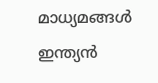മാധ്യമങ്ങൾ
ഇന്ത്യൻ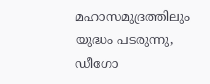മഹാസമുദ്രത്തിലും യുദ്ധം പടരുന്നു, ഡീഗോ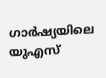ഗാർഷ്യയിലെ യുഎസ്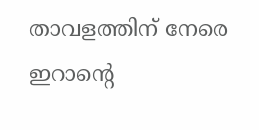താവളത്തിന് നേരെ ഇറാന്റെ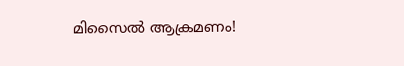മിസൈൽ ആക്രമണം!